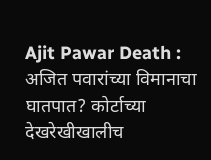Ajit Pawar Death : अजित पवारांच्या विमानाचा घातपात? कोर्टाच्या देखरेखीखालीच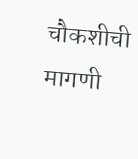चौकशीची मागणी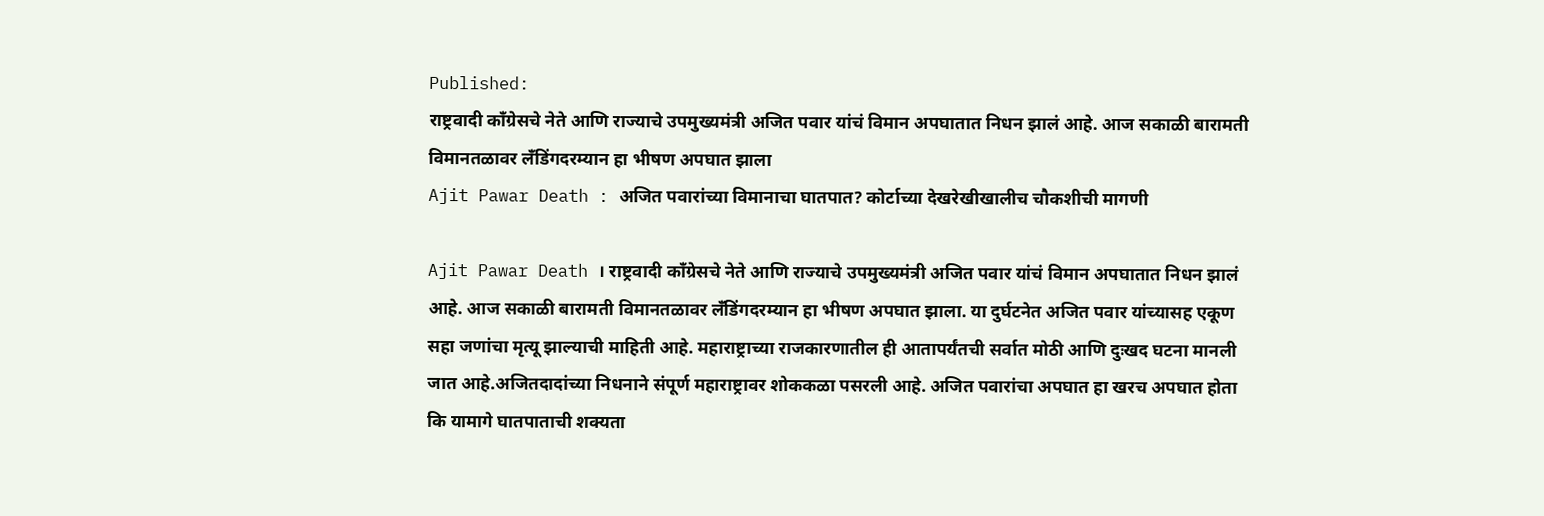Published:
राष्ट्रवादी काँग्रेसचे नेते आणि राज्याचे उपमुख्यमंत्री अजित पवार यांचं विमान अपघातात निधन झालं आहे. आज सकाळी बारामती विमानतळावर लँडिंगदरम्यान हा भीषण अपघात झाला
Ajit Pawar Death : अजित पवारांच्या विमानाचा घातपात? कोर्टाच्या देखरेखीखालीच चौकशीची मागणी

Ajit Pawar Death । राष्ट्रवादी काँग्रेसचे नेते आणि राज्याचे उपमुख्यमंत्री अजित पवार यांचं विमान अपघातात निधन झालं आहे. आज सकाळी बारामती विमानतळावर लँडिंगदरम्यान हा भीषण अपघात झाला. या दुर्घटनेत अजित पवार यांच्यासह एकूण सहा जणांचा मृत्यू झाल्याची माहिती आहे. महाराष्ट्राच्या राजकारणातील ही आतापर्यंतची सर्वात मोठी आणि दुःखद घटना मानली जात आहे.अजितदादांच्या निधनाने संपूर्ण महाराष्ट्रावर शोककळा पसरली आहे. अजित पवारांचा अपघात हा खरच अपघात होता कि यामागे घातपाताची शक्यता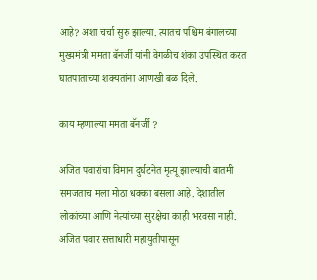आहे? अशा चर्चा सुरु झाल्या. त्यातच पश्चिम बंगालच्या मुख्यमंत्री ममता बॅनर्जी यांनी वेगळीच शंका उपस्थित करत घातपाताच्या शक्यतांना आणखी बळ दिले.

काय म्हणाल्या ममता बॅनर्जी ?

अजित पवारांचा विमान दुर्घटनेत मृत्यू झाल्याची बातमी समजताच मला मोठा धक्का बसला आहे. देशातील लोकांच्या आणि नेत्यांच्या सुरक्षेचा काही भरवसा नाही. अजित पवार सत्ताधारी महायुतीपासून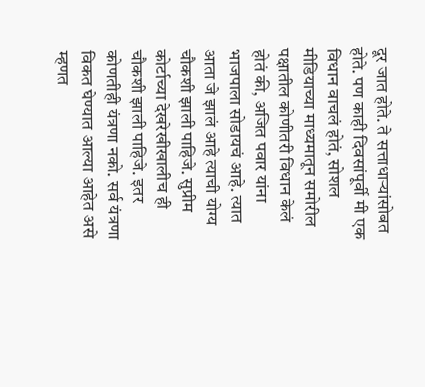दूर जात होते. ते सत्ताधाऱ्यांसोबत होते. पण काही दिवसांपूर्वी मी एक विधान वाचलं होतं, सोशल मीडियाच्या माध्यमातून समोरील पक्षातील कोणीतरी विधान केलं होतं की, अजित पवार यांना भाजपाला सोडायचं आहे. त्यात आता जे झालं आहे त्याची योग्य चौकशी झाली पाहिजे. सुप्रीम कोर्टाच्या देखरेखीखालीच ही चौकशी झाली पाहिजे. इतर कोणतीही यंत्रणा नको. सर्व यंत्रणा विकत घेण्यात आल्या आहेत असे म्हणत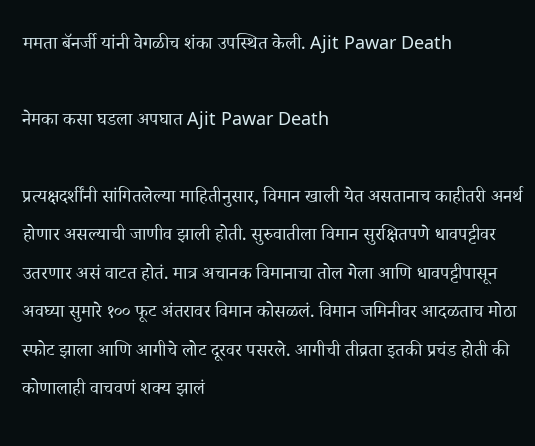ममता बॅनर्जी यांनी वेगळीच शंका उपस्थित केली. Ajit Pawar Death

नेमका कसा घडला अपघात Ajit Pawar Death

प्रत्यक्षदर्शींनी सांगितलेल्या माहितीनुसार, विमान खाली येत असतानाच काहीतरी अनर्थ होणार असल्याची जाणीव झाली होती. सुरुवातीला विमान सुरक्षितपणे धावपट्टीवर उतरणार असं वाटत होतं. मात्र अचानक विमानाचा तोल गेला आणि धावपट्टीपासून अवघ्या सुमारे १०० फूट अंतरावर विमान कोसळलं. विमान जमिनीवर आदळताच मोठा स्फोट झाला आणि आगीचे लोट दूरवर पसरले. आगीची तीव्रता इतकी प्रचंड होती की कोणालाही वाचवणं शक्य झालं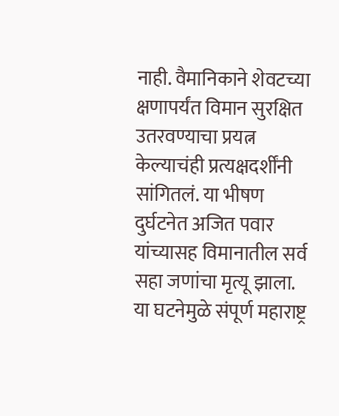नाही. वैमानिकाने शेवटच्या क्षणापर्यंत विमान सुरक्षित उतरवण्याचा प्रयत्न केल्याचंही प्रत्यक्षदर्शींनी सांगितलं. या भीषण दुर्घटनेत अजित पवार यांच्यासह विमानातील सर्व सहा जणांचा मृत्यू झाला. या घटनेमुळे संपूर्ण महाराष्ट्र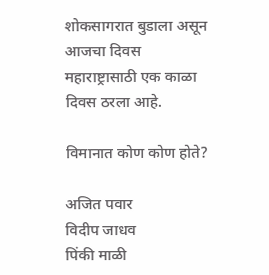शोकसागरात बुडाला असून आजचा दिवस महाराष्ट्रासाठी एक काळा दिवस ठरला आहे.

विमानात कोण कोण होते?

अजित पवार
विदीप जाधव
पिंकी माळी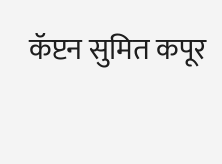कॅप्टन सुमित कपूर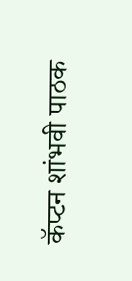कॅप्टन शांभवी पाठक